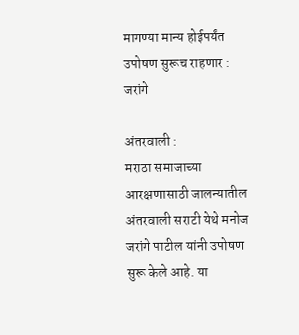मागण्या मान्य होईपर्यंत उपोषण सुरूच राहणार : जरांगे

अंतरवाली :
मराठा समाजाच्या आरक्षणासाठी जालन्यातील अंतरवाली सराटी येथे मनोज जरांगे पाटील यांनी उपोषण सुरू केले आहे. या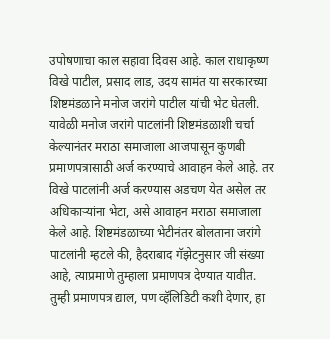उपोषणाचा काल सहावा दिवस आहे. काल राधाकृष्ण विखे पाटील, प्रसाद लाड, उदय सामंत या सरकारच्या शिष्टमंडळाने मनोज जरांगे पाटील यांची भेट घेतली. यावेळी मनोज जरांगे पाटलांनी शिष्टमंडळाशी चर्चा केल्यानंतर मराठा समाजाला आजपासून कुणबी प्रमाणपत्रासाठी अर्ज करण्याचे आवाहन केले आहे. तर विखे पाटलांनी अर्ज करण्यास अडचण येत असेल तर अधिकार्‍यांना भेटा, असे आवाहन मराठा समाजाला केले आहे. शिष्टमंडळाच्या भेटीनंतर बोलताना जरांगे पाटलांनी म्हटले की, हैदराबाद गॅझेटनुसार जी संख्या आहे, त्याप्रमाणे तुम्हाला प्रमाणपत्र देण्यात यावीत. तुम्ही प्रमाणपत्र द्याल, पण व्हॅलिडिटी कशी देणार, हा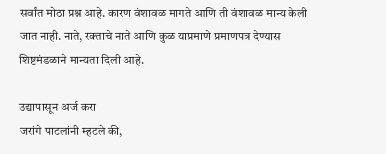सर्वांत मोठा प्रश्न आहे. कारण वंशावळ मागते आणि ती वंशावळ मान्य केली जात नाही. नाते, रक्ताचे नाते आणि कुळ याप्रमाणे प्रमाणपत्र देण्यास शिष्टमंडळाने मान्यता दिली आहे.

उद्यापासून अर्ज करा
जरांगे पाटलांनी म्हटले की,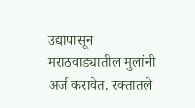उद्यापासून मराठवाड्यातील मुलांनी अर्ज करावेत. रक्तातले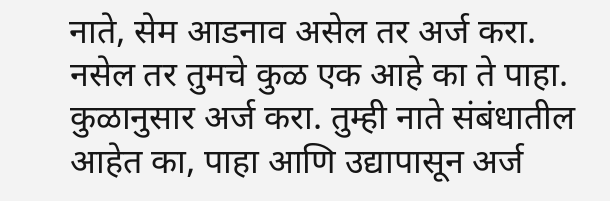नाते, सेम आडनाव असेल तर अर्ज करा. नसेल तर तुमचे कुळ एक आहे का ते पाहा. कुळानुसार अर्ज करा. तुम्ही नाते संबंधातील आहेत का, पाहा आणि उद्यापासून अर्ज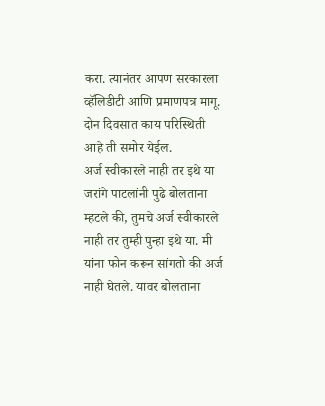करा. त्यानंतर आपण सरकारला व्हॅलिडीटी आणि प्रमाणपत्र मागू. दोन दिवसात काय परिस्थिती आहे ती समोर येईल.
अर्ज स्वीकारले नाही तर इथे या
जरांगे पाटलांनी पुढे बोलताना म्हटले की, तुमचे अर्ज स्वीकारले नाही तर तुम्ही पुन्हा इथे या. मी यांना फोन करून सांगतो की अर्ज नाही घेतले. यावर बोलताना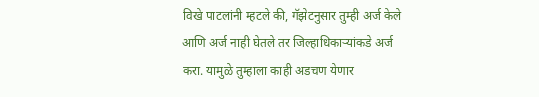विखे पाटलांनी म्हटले की, गॅझेटनुसार तुम्ही अर्ज केले आणि अर्ज नाही घेतले तर जिल्हाधिकार्‍यांकडे अर्ज करा. यामुळे तुम्हाला काही अडचण येणार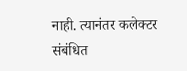नाही. त्यानंतर कलेक्टर संबंधित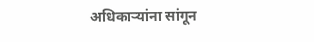अधिकार्‍यांना सांगून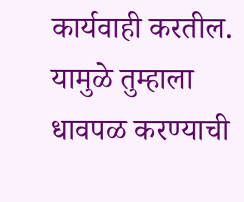कार्यवाही करतील. यामुळे तुम्हाला धावपळ करण्याची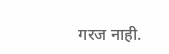गरज नाही.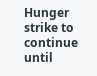Hunger strike to continue until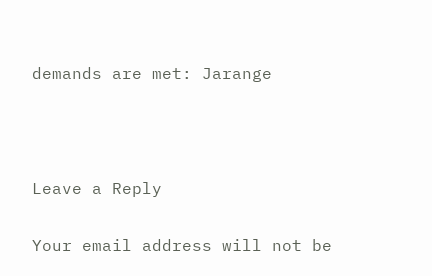demands are met: Jarange



Leave a Reply

Your email address will not be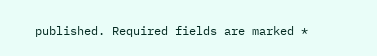published. Required fields are marked *